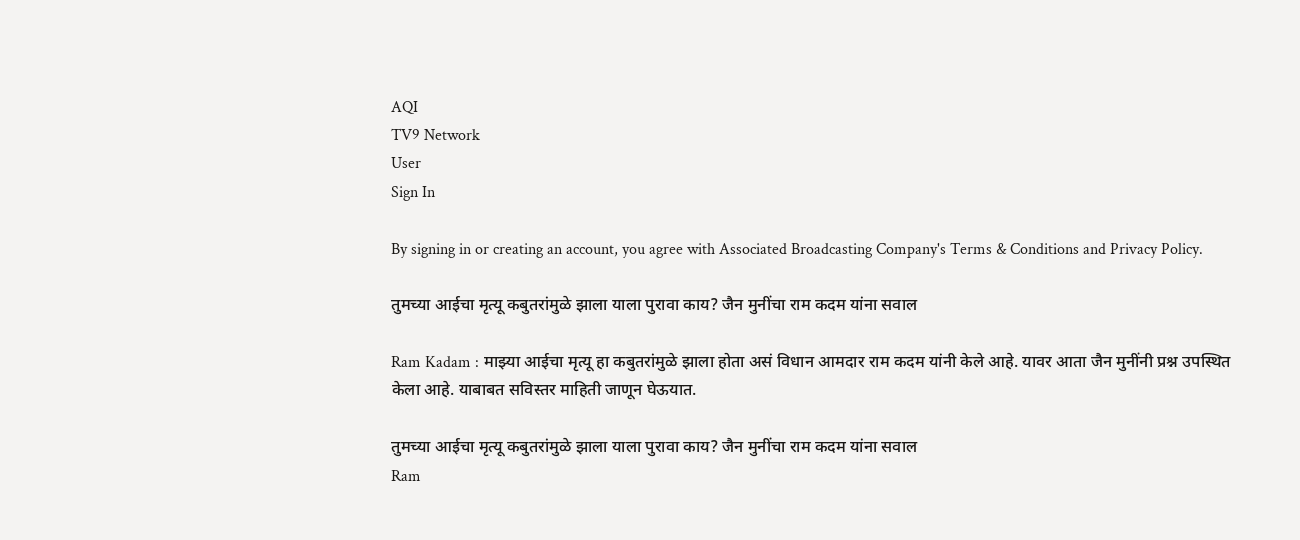AQI
TV9 Network
User
Sign In

By signing in or creating an account, you agree with Associated Broadcasting Company's Terms & Conditions and Privacy Policy.

तुमच्या आईचा मृत्यू कबुतरांमुळे झाला याला पुरावा काय? जैन मुनींचा राम कदम यांना सवाल

Ram Kadam : माझ्या आईचा मृत्यू हा कबुतरांमुळे झाला होता असं विधान आमदार राम कदम यांनी केले आहे. यावर आता जैन मुनींनी प्रश्न उपस्थित केला आहे. याबाबत सविस्तर माहिती जाणून घेऊयात.

तुमच्या आईचा मृत्यू कबुतरांमुळे झाला याला पुरावा काय? जैन मुनींचा राम कदम यांना सवाल
Ram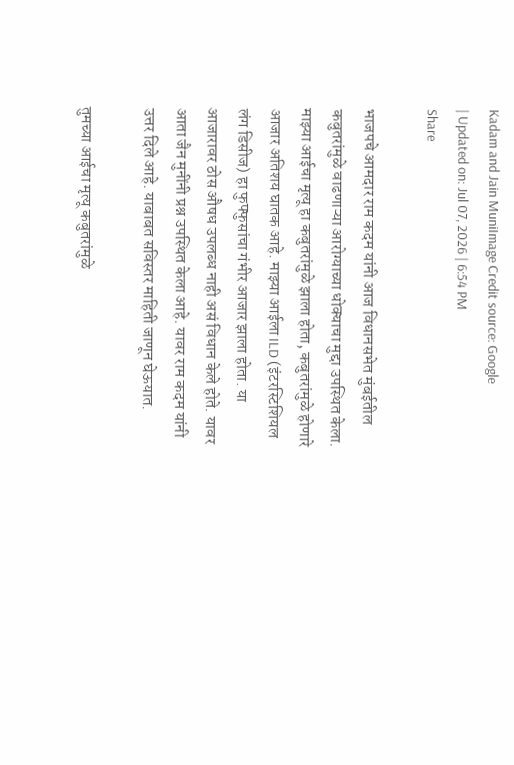Kadam and Jain MuniImage Credit source: Google
| Updated on: Jul 07, 2026 | 6:54 PM
Share

भाजपचे आमदार राम कदम यांनी आज विधानसभेत मुंबईतील कबुतरांमुळे वाढणाऱ्या आरोग्याच्या धोक्याचा मुद्दा उपस्थित केला. माझ्या आईचा मृत्यू हा कबुतरांमुळे झाला होता, कबुतरांमुळे होणारे आजार अतिशय घातक आहे. माझ्या आईला ILD (इंटरस्टिशियल लंग डिसीज) हा फुफ्फुसांचा गंभीर आजार झाला होता. या आजारावर ठोस औषध उपलब्ध नाही असं विधान केले होते. यावर आता जैन मुनींनी प्रश्न उपस्थित केला आहे. यावर राम कदम यांनी उत्तर दिले आहे. याबाबत सविस्तर माहिती जाणून घेऊयात.

तुमच्या आईचा मृत्यू कबुतरांमुळे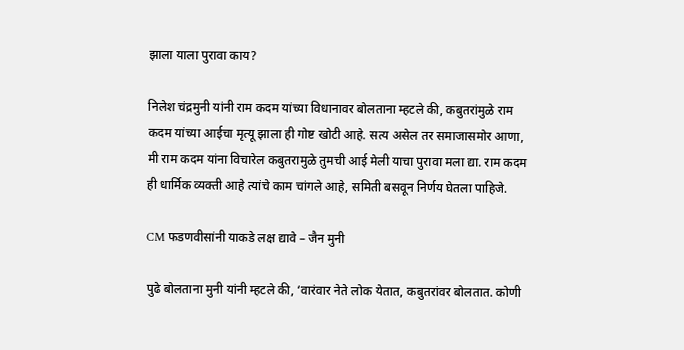झाला याला पुरावा काय?

निलेश चंद्रमुनी यांनी राम कदम यांच्या विधानावर बोलताना म्हटले की, कबुतरांमुळे राम कदम यांच्या आईचा मृत्यू झाला ही गोष्ट खोटी आहे. सत्य असेल तर समाजासमोर आणा, मी राम कदम यांना विचारेल कबुतरामुळे तुमची आई मेली याचा पुरावा मला द्या. राम कदम ही धार्मिक व्यक्ती आहे त्यांचे काम चांगले आहे, समिती बसवून निर्णय घेतला पाहिजे.

CM फडणवीसांनी याकडे लक्ष द्यावे – जैन मुनी

पुढे बोलताना मुनी यांनी म्हटले की, ‘वारंवार नेते लोक येतात, कबुतरांवर बोलतात. कोणी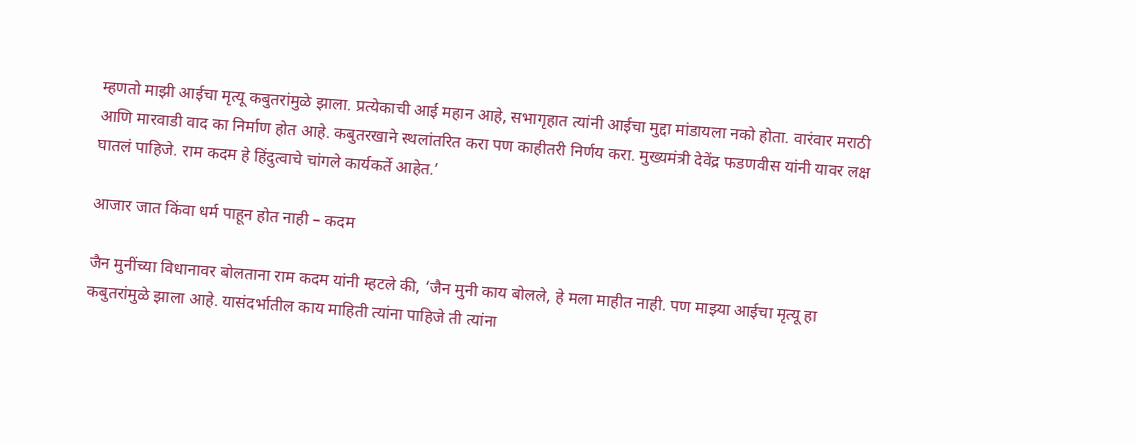म्हणतो माझी आईचा मृत्यू कबुतरांमुळे झाला. प्रत्येकाची आई महान आहे, सभागृहात त्यांनी आईचा मुद्दा मांडायला नको होता. वारंवार मराठी आणि मारवाडी वाद का निर्माण होत आहे. कबुतरखाने स्थलांतरित करा पण काहीतरी निर्णय करा. मुख्यमंत्री देवेंद्र फडणवीस यांनी यावर लक्ष घातलं पाहिजे. राम कदम हे हिंदुत्वाचे चांगले कार्यकर्ते आहेत.’

आजार जात किंवा धर्म पाहून होत नाही – कदम

जैन मुनींच्या विधानावर बोलताना राम कदम यांनी म्हटले की, ‘जैन मुनी काय बोलले, हे मला माहीत नाही. पण माझ्या आईचा मृत्यू हा कबुतरांमुळे झाला आहे. यासंदर्भातील काय माहिती त्यांना पाहिजे ती त्यांना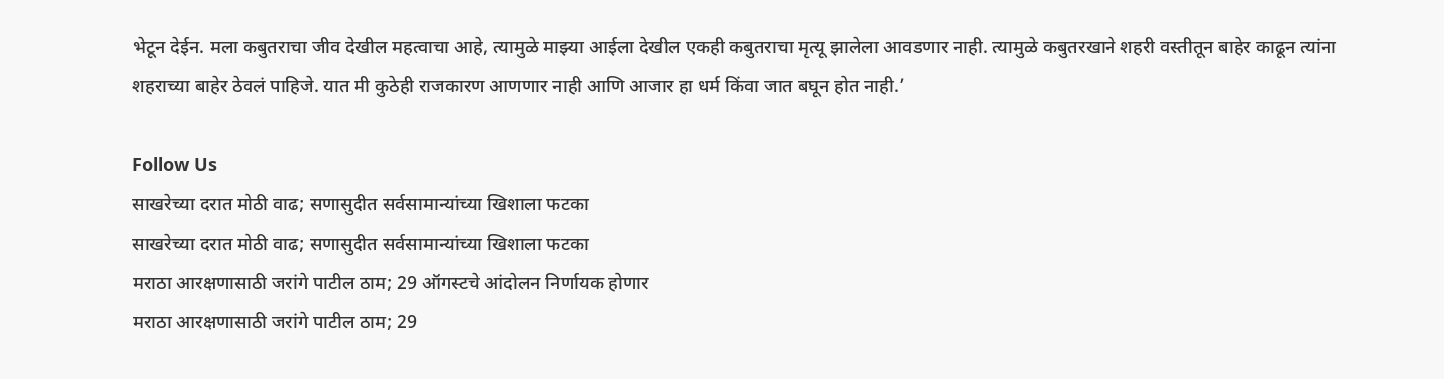भेटून देईन. मला कबुतराचा जीव देखील महत्वाचा आहे, त्यामुळे माझ्या आईला देखील एकही कबुतराचा मृत्यू झालेला आवडणार नाही. त्यामुळे कबुतरखाने शहरी वस्तीतून बाहेर काढून त्यांना शहराच्या बाहेर ठेवलं पाहिजे. यात मी कुठेही राजकारण आणणार नाही आणि आजार हा धर्म किंवा जात बघून होत नाही.’

Follow Us
साखरेच्या दरात मोठी वाढ; सणासुदीत सर्वसामान्यांच्या खिशाला फटका
साखरेच्या दरात मोठी वाढ; सणासुदीत सर्वसामान्यांच्या खिशाला फटका
मराठा आरक्षणासाठी जरांगे पाटील ठाम; 29 ऑगस्टचे आंदोलन निर्णायक होणार
मराठा आरक्षणासाठी जरांगे पाटील ठाम; 29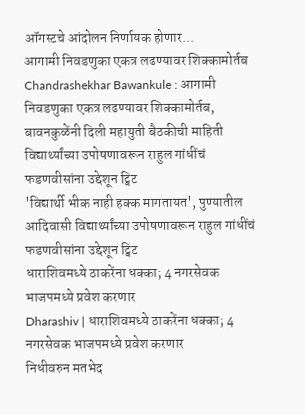ऑगस्टचे आंदोलन निर्णायक होणार...
आगामी निवडणुका एकत्र लढण्यावर शिक्कामोर्तब
Chandrashekhar Bawankule : आगामी निवडणुका एकत्र लढण्यावर शिक्कामोर्तब, बावनकुळेंनी दिली महायुती बैठकीची माहिती
विद्यार्थ्यांच्या उपोषणावरून राहुल गांधींचं फडणवीसांना उद्देशून ट्विट
'विद्यार्थी भीक नाही हक्क मागतायत', पुण्यातील आदिवासी विद्यार्थ्यांच्या उपोषणावरून राहुल गांधींचं फडणवीसांना उद्देशून ट्विट
धाराशिवमध्ये ठाकरेंना धक्का; 4 नगरसेवक भाजपमध्ये प्रवेश करणार
Dharashiv | धाराशिवमध्ये ठाकरेंना धक्का; 4 नगरसेवक भाजपमध्ये प्रवेश करणार
निधीवरुन मतभेद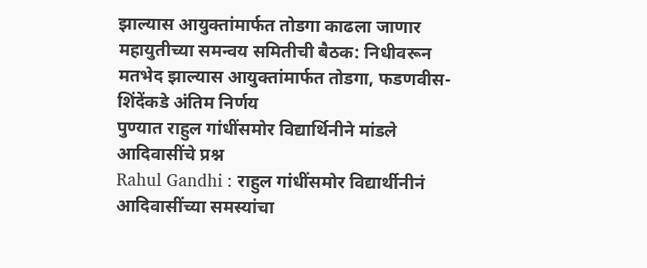झाल्यास आयुक्तांमार्फत तोडगा काढला जाणार
महायुतीच्या समन्वय समितीची बैठक: निधीवरून मतभेद झाल्यास आयुक्तांमार्फत तोडगा, फडणवीस-शिंदेंकडे अंतिम निर्णय
पुण्यात राहुल गांधींसमोर विद्यार्थिनीने मांडले आदिवासींचे प्रश्न
Rahul Gandhi : राहुल गांधींसमोर विद्यार्थीनीनं आदिवासींच्या समस्यांचा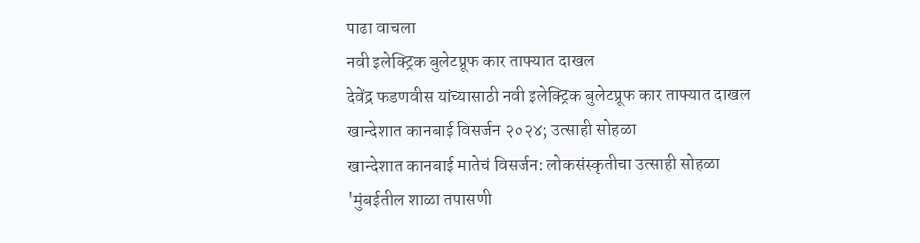पाढा वाचला
नवी इलेक्ट्रिक बुलेटप्रूफ कार ताफ्यात दाखल
देवेंद्र फडणवीस यांच्यासाठी नवी इलेक्ट्रिक बुलेटप्रूफ कार ताफ्यात दाखल
खान्देशात कानबाई विसर्जन २०२४; उत्साही सोहळा
खान्देशात कानबाई मातेचं विसर्जन: लोकसंस्कृतीचा उत्साही सोहळा
'मुंबईतील शाळा तपासणी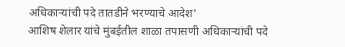अधिकाऱ्यांची पदे तातडीने भरण्याचे आदेश'
आशिष शेलार यांचे मुंबईतील शाळा तपासणी अधिकाऱ्यांची पदे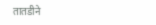तातडीने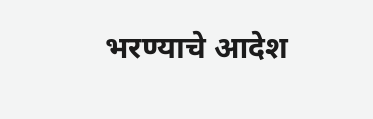भरण्याचे आदेश